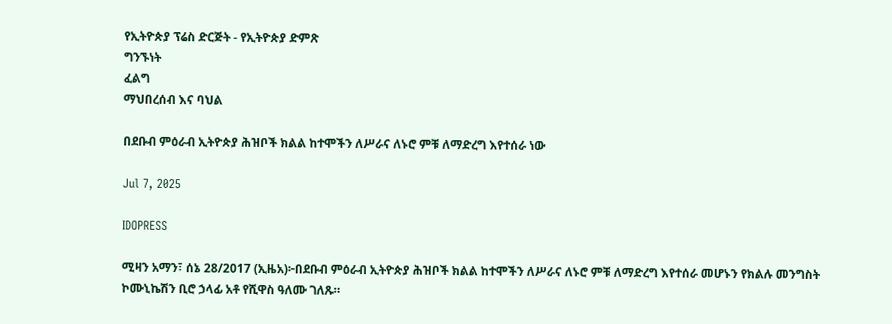የኢትዮጵያ ፕሬስ ድርጅት - የኢትዮጵያ ድምጽ
ግንኙነት
ፈልግ
ማህበረሰብ እና ባህል

በደቡብ ምዕራብ ኢትዮጵያ ሕዝቦች ክልል ከተሞችን ለሥራና ለኑሮ ምቹ ለማድረግ እየተሰራ ነው

Jul 7, 2025

IDOPRESS

ሚዛን አማን፣ ሰኔ 28/2017 (ኢዜአ)፦በደቡብ ምዕራብ ኢትዮጵያ ሕዝቦች ክልል ከተሞችን ለሥራና ለኑሮ ምቹ ለማድረግ እየተሰራ መሆኑን የክልሉ መንግስት ኮሙኒኬሽን ቢሮ ኃላፊ አቶ የሺዋስ ዓለሙ ገለጹ።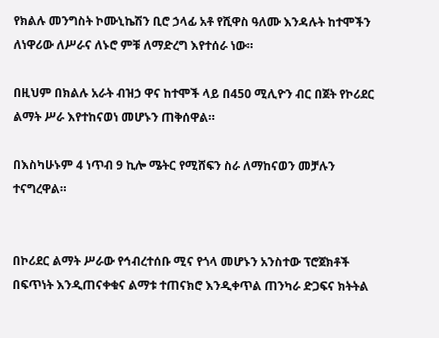የክልሉ መንግስት ኮሙኒኬሽን ቢሮ ኃላፊ አቶ የሺዋስ ዓለሙ እንዳሉት ከተሞችን ለነዋሪው ለሥራና ለኑሮ ምቹ ለማድረግ እየተሰራ ነው።

በዚህም በክልሉ አራት ብዝኃ ዋና ከተሞች ላይ በ450 ሚሊዮን ብር በጀት የኮሪደር ልማት ሥራ እየተከናወነ መሆኑን ጠቅሰዋል።

በእስካሁኑም 4 ነጥብ 9 ኪሎ ሜትር የሚሸፍን ስራ ለማከናወን መቻሉን ተናግረዋል።


በኮሪደር ልማት ሥራው የኅብረተሰቡ ሚና የጎላ መሆኑን አንስተው ፕሮጀክቶች በፍጥነት እንዲጠናቀቁና ልማቱ ተጠናክሮ እንዲቀጥል ጠንካራ ድጋፍና ክትትል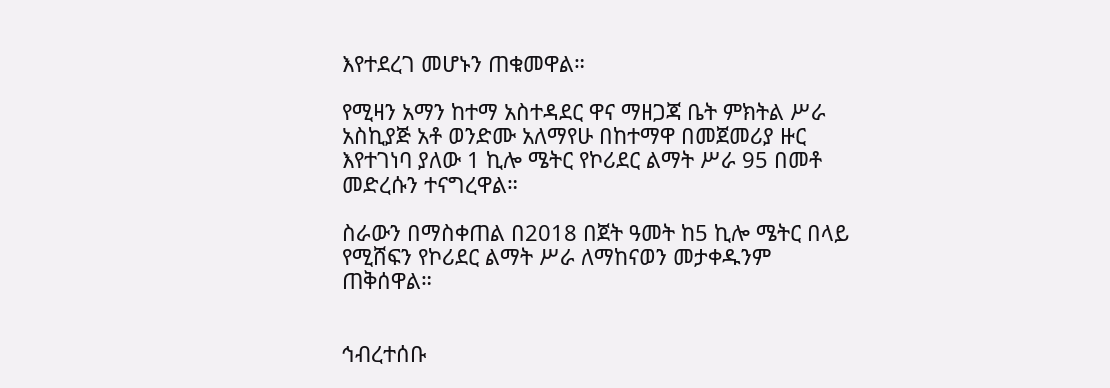እየተደረገ መሆኑን ጠቁመዋል።

የሚዛን አማን ከተማ አስተዳደር ዋና ማዘጋጃ ቤት ምክትል ሥራ አስኪያጅ አቶ ወንድሙ አለማየሁ በከተማዋ በመጀመሪያ ዙር እየተገነባ ያለው 1 ኪሎ ሜትር የኮሪደር ልማት ሥራ 95 በመቶ መድረሱን ተናግረዋል።

ስራውን በማስቀጠል በ2018 በጀት ዓመት ከ5 ኪሎ ሜትር በላይ የሚሸፍን የኮሪደር ልማት ሥራ ለማከናወን መታቀዱንም ጠቅሰዋል።


ኅብረተሰቡ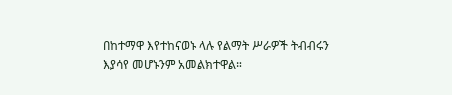በከተማዋ እየተከናወኑ ላሉ የልማት ሥራዎች ትብብሩን እያሳየ መሆኑንም አመልክተዋል።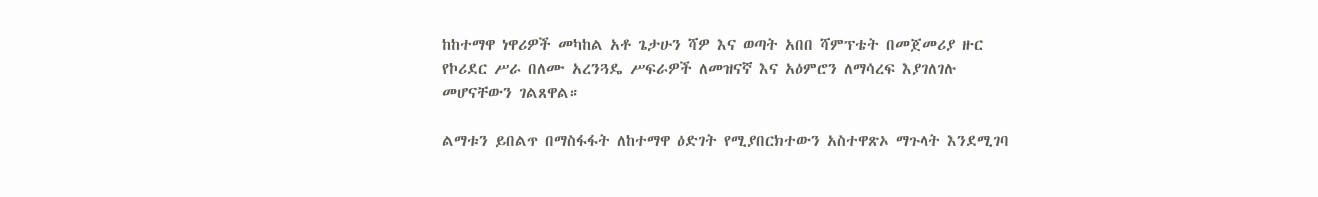ከከተማዋ ነዋሪዎች መካከል አቶ ጌታሁን ሻዎ እና ወጣት አበበ ሻምፕቴት በመጀመሪያ ዙር የኮሪደር ሥራ በለሙ አረንጓዴ ሥፍራዎች ለመዝናኛ እና አዕምሮን ለማሳረፍ እያገለገሉ መሆናቸውን ገልጸዋል።

ልማቱን ይበልጥ በማስፋፋት ለከተማዋ ዕድገት የሚያበርክተውን አስተዋጽኦ ማጉላት እንደሚገባ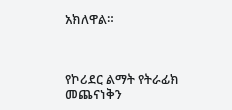አክለዋል።



የኮሪደር ልማት የትራፊክ መጨናነቅን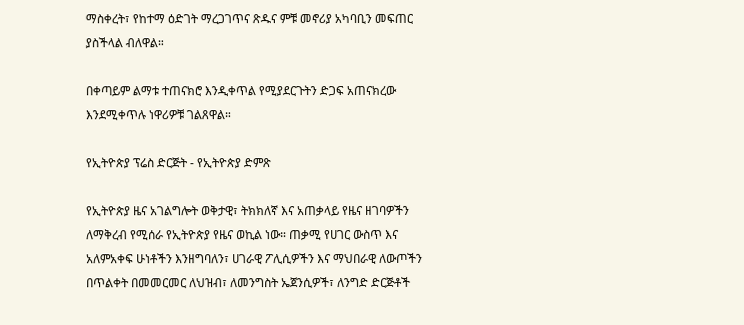ማስቀረት፣ የከተማ ዕድገት ማረጋገጥና ጽዱና ምቹ መኖሪያ አካባቢን መፍጠር ያስችላል ብለዋል።

በቀጣይም ልማቱ ተጠናክሮ እንዲቀጥል የሚያደርጉትን ድጋፍ አጠናክረው እንደሚቀጥሉ ነዋሪዎቹ ገልጸዋል።

የኢትዮጵያ ፕሬስ ድርጅት - የኢትዮጵያ ድምጽ

የኢትዮጵያ ዜና አገልግሎት ወቅታዊ፣ ትክክለኛ እና አጠቃላይ የዜና ዘገባዎችን ለማቅረብ የሚሰራ የኢትዮጵያ የዜና ወኪል ነው። ጠቃሚ የሀገር ውስጥ እና አለምአቀፍ ሁነቶችን እንዘግባለን፣ ሀገራዊ ፖሊሲዎችን እና ማህበራዊ ለውጦችን በጥልቀት በመመርመር ለህዝብ፣ ለመንግስት ኤጀንሲዎች፣ ለንግድ ድርጅቶች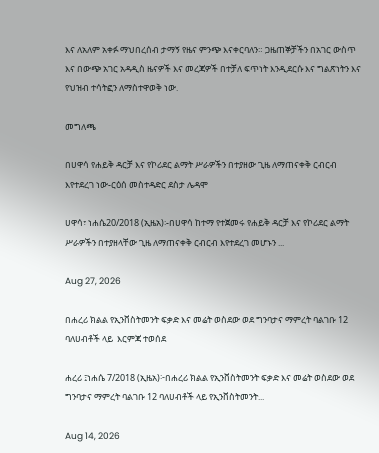እና ለአለም አቀፉ ማህበረሰብ ታማኝ የዜና ምንጭ እናቀርባለን። ጋዜጠኞቻችን በአገር ውስጥ እና በውጭ አገር አዳዲስ ዜናዎች እና መረጃዎች በተቻለ ፍጥነት እንዲደርሱ እና ግልጽነትን እና የህዝብ ተሳትፎን ለማስተዋወቅ ነው.

መግለጫ

በሀዋሳ የሐይቅ ዳርቻ እና የኮሪደር ልማት ሥራዎችን በተያዘው ጊዜ ለማጠናቀቅ ርብርብ እየተደረገ ነው-ርዕሰ መስተዳድር ደስታ ሌዳሞ

ሀዋሳ፣ ነሐሴ20/2018 (ኢዜአ)፡-በሀዋሳ ከተማ የተጀመሩ የሐይቅ ዳርቻ እና የኮሪደር ልማት ሥራዎችን በተያዘላቸው ጊዜ ለማጠናቀቅ ርብርብ እየተደረገ መሆኑን ...

Aug 27, 2026

በሐረሪ ክልል የኢንቨስትመንት ፍቃድ እና መሬት ወስደው ወደ ግንባታና ማምረት ባልገቡ 12  ባለሀብቶች ላይ  እርምጃ ተወሰደ

ሐረሪ ፤ነሐሴ 7/2018 (ኢዜአ)፦በሐረሪ ክልል የኢንቨስትመንት ፍቃድ እና መሬት ወስደው ወደ ግንባታና ማምረት ባልገቡ 12 ባለሀብቶች ላይ የኢንቨስትመንት...

Aug 14, 2026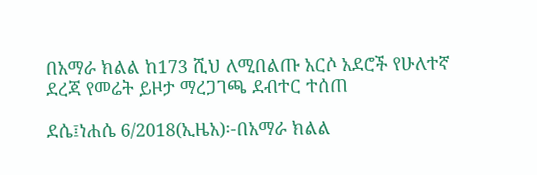በአማራ ክልል ከ173 ሺህ ለሚበልጡ አርሶ አደሮች የሁለተኛ ደረጃ የመሬት ይዞታ ማረጋገጫ ደብተር ተሰጠ

ደሴ፤ነሐሴ 6/2018(ኢዜአ)፡-በአማራ ክልል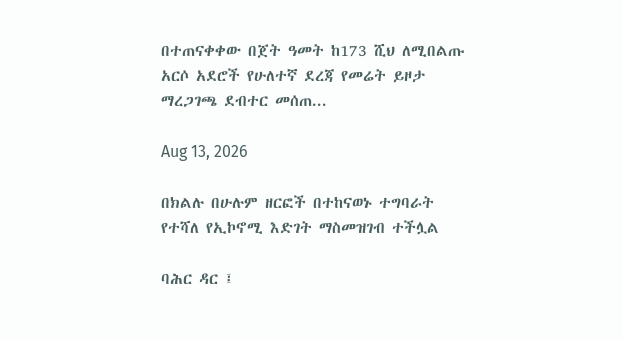በተጠናቀቀው በጀት ዓመት ከ173 ሺህ ለሚበልጡ አርሶ አደሮች የሁለተኛ ደረጃ የመሬት ይዞታ ማረጋገጫ ደብተር መሰጠ...

Aug 13, 2026

በክልሉ በሁሉም ዘርፎች በተከናወኑ ተግባራት የተሻለ የኢኮኖሚ እድገት ማስመዝገብ ተችሏል

ባሕር ዳር ፤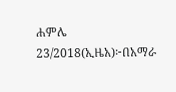ሐምሌ 23/2018(ኢዜአ)፦በአማራ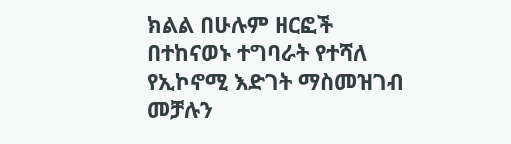ክልል በሁሉም ዘርፎች በተከናወኑ ተግባራት የተሻለ የኢኮኖሚ እድገት ማስመዝገብ መቻሉን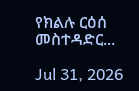የክልሉ ርዕሰ መስተዳድር...

Jul 31, 2026